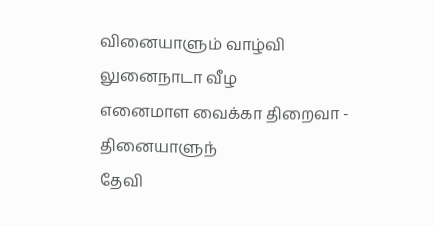வினையாளும் வாழ்வி லுனைநாடா வீழ
எனைமாள வைக்கா திறைவா - தினையாளுந்
தேவி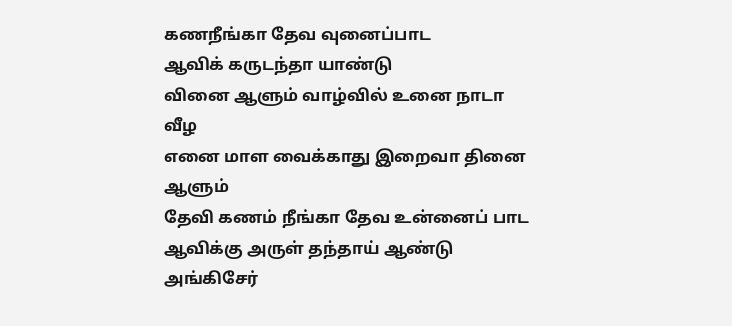கணநீங்கா தேவ வுனைப்பாட
ஆவிக் கருடந்தா யாண்டு
வினை ஆளும் வாழ்வில் உனை நாடா வீழ
எனை மாள வைக்காது இறைவா தினை ஆளும்
தேவி கணம் நீங்கா தேவ உன்னைப் பாட
ஆவிக்கு அருள் தந்தாய் ஆண்டு
அங்கிசேர்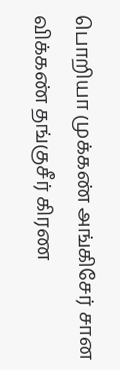பொறியா முக்கண் அங்கிசேர் சான விக்கண் தங்குசீர் கிரண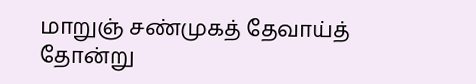மாறுஞ் சண்முகத் தேவாய்த் தோன்று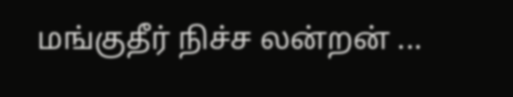மங்குதீர் நிச்ச லன்றன் ...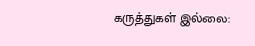கருத்துகள் இல்லை: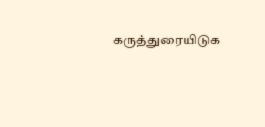கருத்துரையிடுக